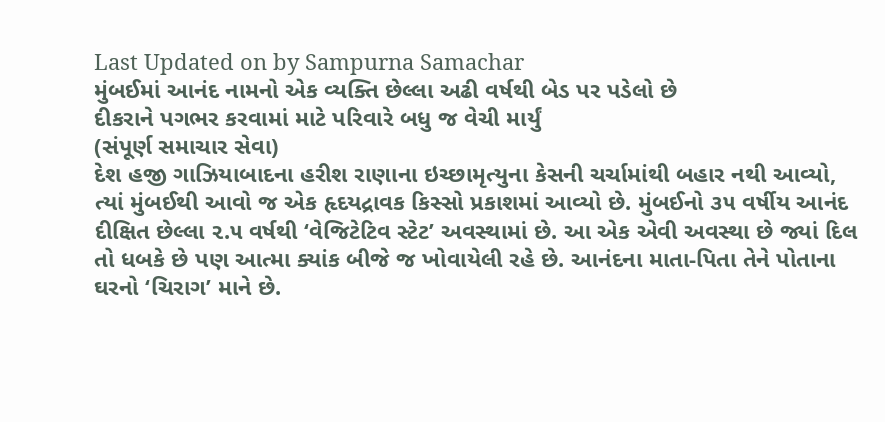Last Updated on by Sampurna Samachar
મુંબઈમાં આનંદ નામનો એક વ્યક્તિ છેલ્લા અઢી વર્ષથી બેડ પર પડેલો છે
દીકરાને પગભર કરવામાં માટે પરિવારે બધુ જ વેચી માર્યું
(સંપૂર્ણ સમાચાર સેવા)
દેશ હજી ગાઝિયાબાદના હરીશ રાણાના ઇચ્છામૃત્યુના કેસની ચર્ચામાંથી બહાર નથી આવ્યો, ત્યાં મુંબઈથી આવો જ એક હૃદયદ્રાવક કિસ્સો પ્રકાશમાં આવ્યો છે. મુંબઈનો ૩૫ વર્ષીય આનંદ દીક્ષિત છેલ્લા ૨.૫ વર્ષથી ‘વેજિટેટિવ સ્ટેટ’ અવસ્થામાં છે. આ એક એવી અવસ્થા છે જ્યાં દિલ તો ધબકે છે પણ આત્મા ક્યાંક બીજે જ ખોવાયેલી રહે છે. આનંદના માતા-પિતા તેને પોતાના ઘરનો ‘ચિરાગ’ માને છે.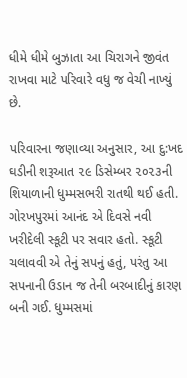ધીમે ધીમે બુઝાતા આ ચિરાગને જીવંત રાખવા માટે પરિવારે વધુ જ વેચી નાખ્યું છે.

પરિવારના જણાવ્યા અનુસાર, આ દુ:ખદ ઘડીની શરૂઆત ૨૯ ડિસેમ્બર ૨૦૨૩ની શિયાળાની ધુમ્મસભરી રાતથી થઈ હતી. ગોરખપુરમાં આનંદ એ દિવસે નવી ખરીદેલી સ્કૂટી પર સવાર હતો. સ્કૂટી ચલાવવી એ તેનું સપનું હતું, પરંતુ આ સપનાની ઉડાન જ તેની બરબાદીનું કારણ બની ગઈ. ધુમ્મસમાં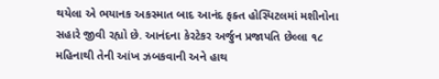થયેલા એ ભયાનક અકસ્માત બાદ આનંદ ફક્ત હોસ્પિટલમાં મશીનોના સહારે જીવી રહ્યો છે. આનંદના કેરટેકર અર્જુન પ્રજાપતિ છેલ્લા ૧૮ મહિનાથી તેની આંખ ઝબકવાની અને હાથ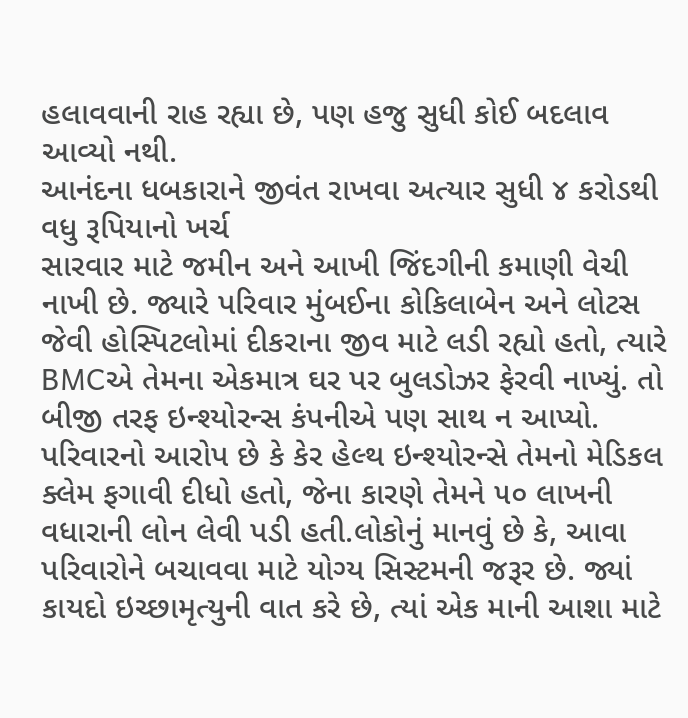હલાવવાની રાહ રહ્યા છે, પણ હજુ સુધી કોઈ બદલાવ આવ્યો નથી.
આનંદના ધબકારાને જીવંત રાખવા અત્યાર સુધી ૪ કરોડથી વધુ રૂપિયાનો ખર્ચ
સારવાર માટે જમીન અને આખી જિંદગીની કમાણી વેચી નાખી છે. જ્યારે પરિવાર મુંબઈના કોકિલાબેન અને લોટસ જેવી હોસ્પિટલોમાં દીકરાના જીવ માટે લડી રહ્યો હતો, ત્યારે BMCએ તેમના એકમાત્ર ઘર પર બુલડોઝર ફેરવી નાખ્યું. તો બીજી તરફ ઇન્શ્યોરન્સ કંપનીએ પણ સાથ ન આપ્યો.
પરિવારનો આરોપ છે કે કેર હેલ્થ ઇન્શ્યોરન્સે તેમનો મેડિકલ ક્લેમ ફગાવી દીધો હતો, જેના કારણે તેમને ૫૦ લાખની વધારાની લોન લેવી પડી હતી.લોકોનું માનવું છે કે, આવા પરિવારોને બચાવવા માટે યોગ્ય સિસ્ટમની જરૂર છે. જ્યાં કાયદો ઇચ્છામૃત્યુની વાત કરે છે, ત્યાં એક માની આશા માટે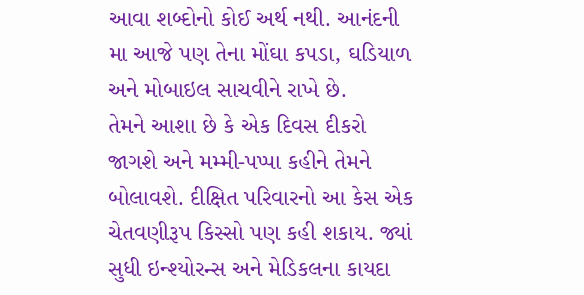આવા શબ્દોનો કોઈ અર્થ નથી. આનંદની મા આજે પણ તેના મોંઘા કપડા, ઘડિયાળ અને મોબાઇલ સાચવીને રાખે છે.
તેમને આશા છે કે એક દિવસ દીકરો જાગશે અને મમ્મી-પપ્પા કહીને તેમને બોલાવશે. દીક્ષિત પરિવારનો આ કેસ એક ચેતવણીરૂપ કિસ્સો પણ કહી શકાય. જ્યાં સુધી ઇન્શ્યોરન્સ અને મેડિકલના કાયદા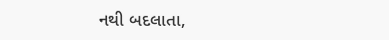નથી બદલાતા,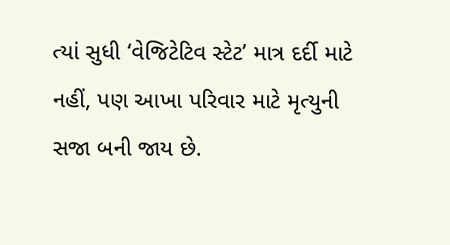ત્યાં સુધી ‘વેજિટેટિવ સ્ટેટ’ માત્ર દર્દી માટે નહીં, પણ આખા પરિવાર માટે મૃત્યુની સજા બની જાય છે.